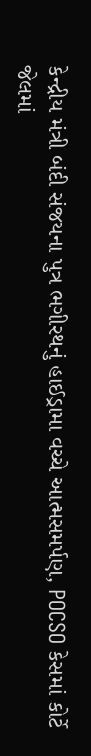કેન્દ્રીય મંત્રી બંદી સંજયના પુત્ર ભગીરથનું હાઈડ્રામા વચ્ચે આત્મસમર્પણ, POCSO કેસમાં કોર્ટે જેલમાં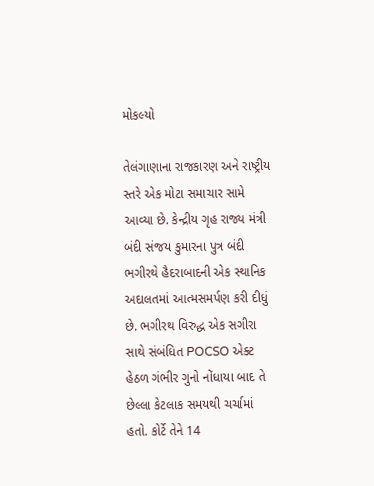મોકલ્યો

તેલંગાણાના રાજકારણ અને રાષ્ટ્રીય સ્તરે એક મોટા સમાચાર સામે આવ્યા છે. કેન્દ્રીય ગૃહ રાજ્ય મંત્રી બંદી સંજય કુમારના પુત્ર બંદી ભગીરથે હૈદરાબાદની એક સ્થાનિક અદાલતમાં આત્મસમર્પણ કરી દીધું છે. ભગીરથ વિરુદ્ધ એક સગીરા સાથે સંબંધિત POCSO એક્ટ હેઠળ ગંભીર ગુનો નોંધાયા બાદ તે છેલ્લા કેટલાક સમયથી ચર્ચામાં હતો. કોર્ટે તેને 14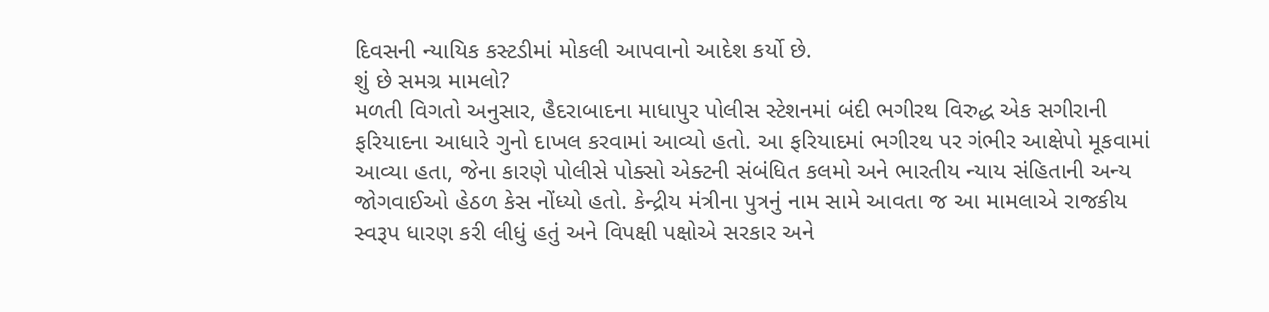દિવસની ન્યાયિક કસ્ટડીમાં મોકલી આપવાનો આદેશ કર્યો છે.
શું છે સમગ્ર મામલો?
મળતી વિગતો અનુસાર, હૈદરાબાદના માધાપુર પોલીસ સ્ટેશનમાં બંદી ભગીરથ વિરુદ્ધ એક સગીરાની ફરિયાદના આધારે ગુનો દાખલ કરવામાં આવ્યો હતો. આ ફરિયાદમાં ભગીરથ પર ગંભીર આક્ષેપો મૂકવામાં આવ્યા હતા, જેના કારણે પોલીસે પોક્સો એક્ટની સંબંધિત કલમો અને ભારતીય ન્યાય સંહિતાની અન્ય જોગવાઈઓ હેઠળ કેસ નોંધ્યો હતો. કેન્દ્રીય મંત્રીના પુત્રનું નામ સામે આવતા જ આ મામલાએ રાજકીય સ્વરૂપ ધારણ કરી લીધું હતું અને વિપક્ષી પક્ષોએ સરકાર અને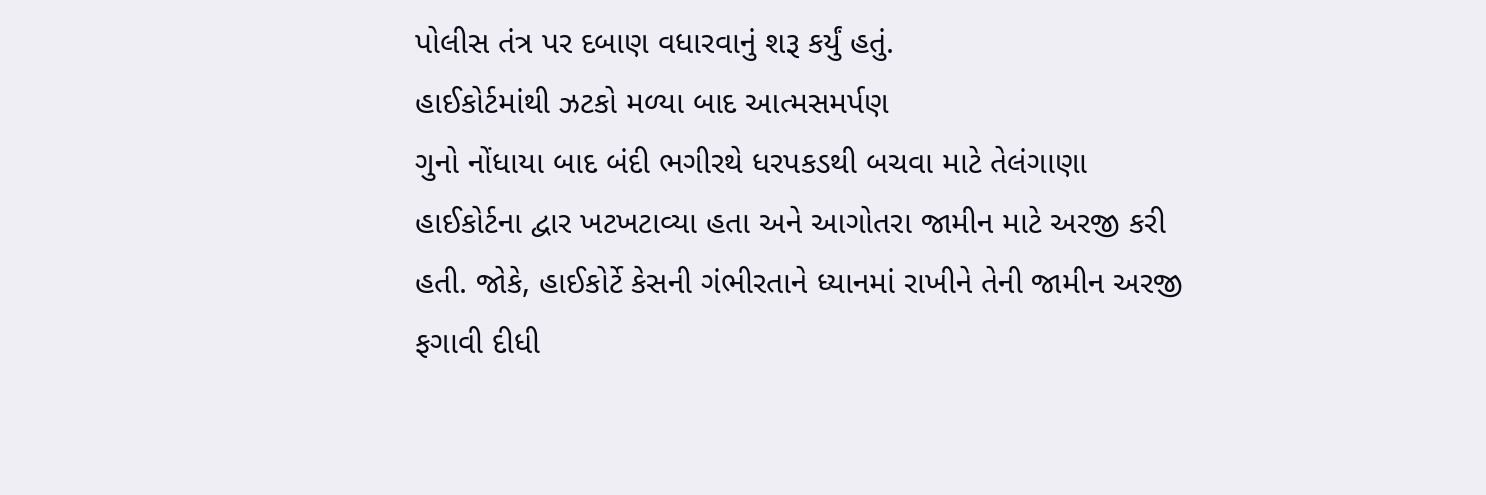પોલીસ તંત્ર પર દબાણ વધારવાનું શરૂ કર્યું હતું.
હાઈકોર્ટમાંથી ઝટકો મળ્યા બાદ આત્મસમર્પણ
ગુનો નોંધાયા બાદ બંદી ભગીરથે ધરપકડથી બચવા માટે તેલંગાણા હાઈકોર્ટના દ્વાર ખટખટાવ્યા હતા અને આગોતરા જામીન માટે અરજી કરી હતી. જોકે, હાઈકોર્ટે કેસની ગંભીરતાને ધ્યાનમાં રાખીને તેની જામીન અરજી ફગાવી દીધી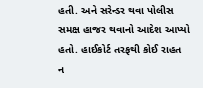હતી. અને સરેન્ડર થવા પોલીસ સમક્ષ હાજર થવાનો આદેશ આપ્યો હતો. હાઈકોર્ટ તરફથી કોઈ રાહત ન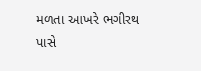મળતા આખરે ભગીરથ પાસે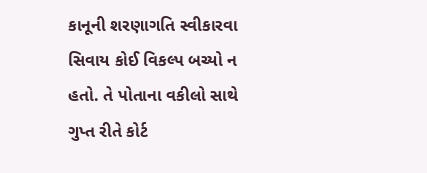કાનૂની શરણાગતિ સ્વીકારવા સિવાય કોઈ વિકલ્પ બચ્યો ન હતો. તે પોતાના વકીલો સાથે ગુપ્ત રીતે કોર્ટ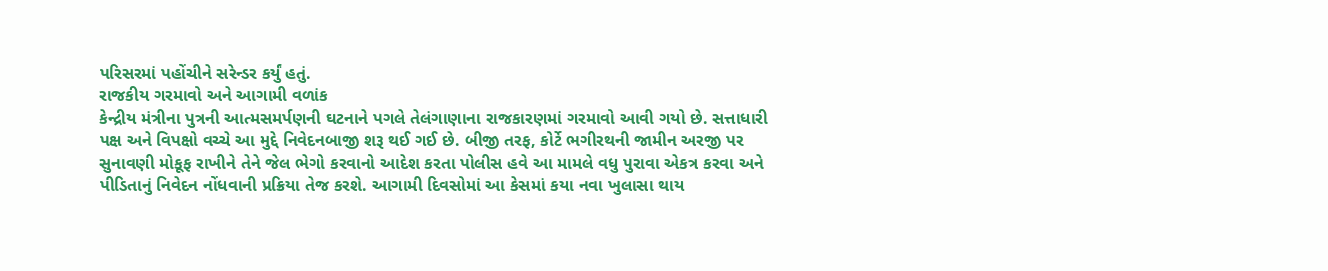પરિસરમાં પહોંચીને સરેન્ડર કર્યું હતું.
રાજકીય ગરમાવો અને આગામી વળાંક
કેન્દ્રીય મંત્રીના પુત્રની આત્મસમર્પણની ઘટનાને પગલે તેલંગાણાના રાજકારણમાં ગરમાવો આવી ગયો છે. સત્તાધારી પક્ષ અને વિપક્ષો વચ્ચે આ મુદ્દે નિવેદનબાજી શરૂ થઈ ગઈ છે. બીજી તરફ, કોર્ટે ભગીરથની જામીન અરજી પર સુનાવણી મોકૂફ રાખીને તેને જેલ ભેગો કરવાનો આદેશ કરતા પોલીસ હવે આ મામલે વધુ પુરાવા એકત્ર કરવા અને પીડિતાનું નિવેદન નોંધવાની પ્રક્રિયા તેજ કરશે. આગામી દિવસોમાં આ કેસમાં કયા નવા ખુલાસા થાય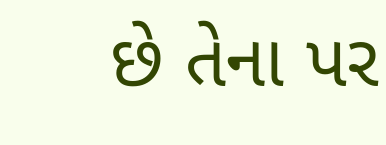છે તેના પર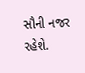સૌની નજર રહેશે.